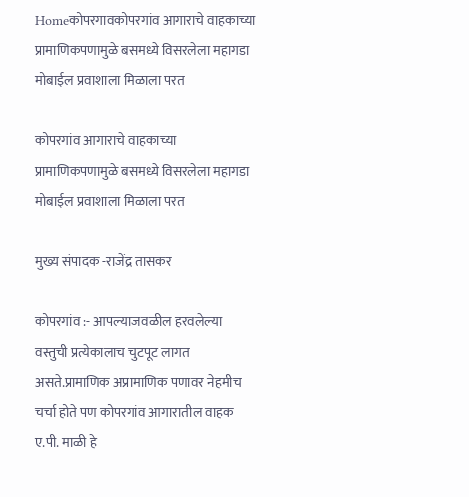Homeकोपरगावकोपरगांव आगाराचे वाहकाच्या प्रामाणिकपणामुळे बसमध्ये विसरलेला महागडा मोबाईल प्रवाशाला मिळाला परत

कोपरगांव आगाराचे वाहकाच्या प्रामाणिकपणामुळे बसमध्ये विसरलेला महागडा मोबाईल प्रवाशाला मिळाला परत

मुख्य संपादक -राजेंद्र तासकर

कोपरगांव :- आपल्याजवळील हरवलेल्या वस्तुची प्रत्येकालाच चुटपूट लागत असते.प्रामाणिक अप्रामाणिक पणावर नेहमीच चर्चा होते पण कोपरगांव आगारातील वाहक ए.पी. माळी हे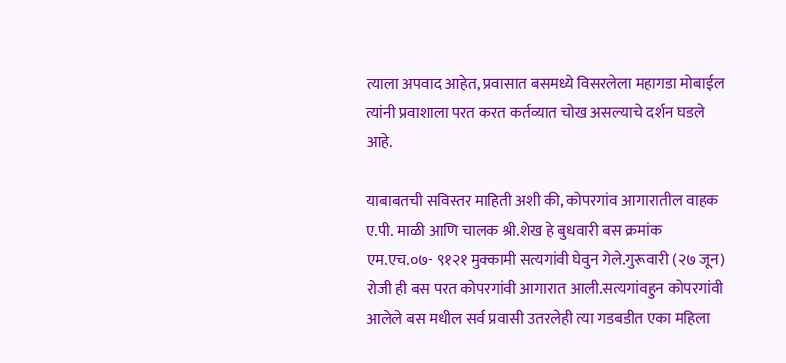त्याला अपवाद आहेत, प्रवासात बसमध्ये विसरलेला महागडा मोबाईल त्यांनी प्रवाशाला परत करत कर्तव्यात चोख असल्याचे दर्शन घडले आहे.

याबाबतची सविस्तर माहिती अशी की, कोपरगांव आगारातील वाहक ए.पी. माळी आणि चालक श्री.शेख हे बुधवारी बस क्रमांक एम.एच.०७- ९१२१ मुक्कामी सत्यगांवी घेवुन गेले.गुरूवारी (२७ जून) रोजी ही बस परत कोपरगांवी आगारात आली.सत्यगांवहुन कोपरगांवी आलेले बस मधील सर्व प्रवासी उतरलेही त्या गडबडीत एका महिला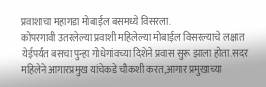प्रवाशाचा महागडा मोबाईल बसमध्ये विसरला.
कोपरगावी उतरलेल्या प्रवाशी महिलेल्या मोबाईल विसरल्याचे लक्षात येईपर्यंत बसचा पुन्हा गोधेगांवच्या दिशेने प्रवास सुरू झाला होता.सदर महिलेने आगारप्रमुख यांचेकडे चौकशी करत,आगार प्रमुखाच्या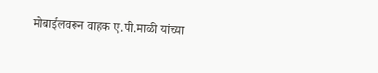मोबाईलवरून वाहक ए.पी.माळी यांच्या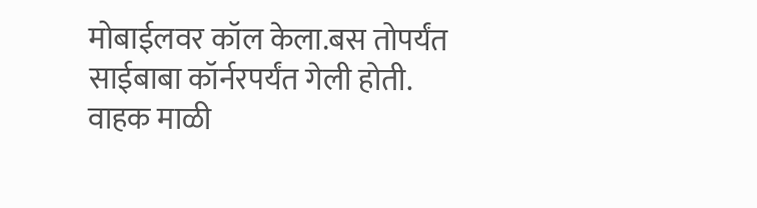मोबाईलवर कॉल केला.बस तोपर्यंत साईबाबा कॉर्नरपर्यंत गेली होती. वाहक माळी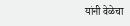यांनी वेळेचा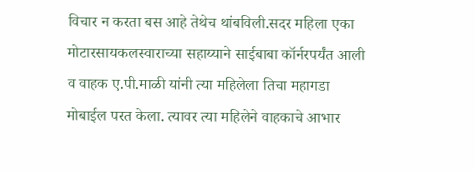विचार न करता बस आहे तेथेच थांबविली.सदर महिला एका मोटारसायकलस्वाराच्या सहाय्याने साईबाबा कॉर्नरपर्यंत आली व वाहक ए.पी.माळी यांनी त्या महिलेला तिचा महागडा मोबाईल परत केला. त्यावर त्या महिलेने वाहकाचे आभार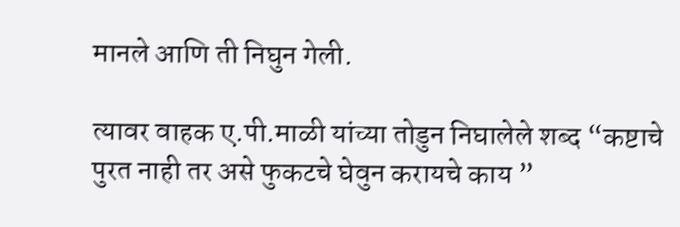मानले आणि ती निघुन गेली.

त्यावर वाहक ए.पी.माळी यांच्या तोडुन निघालेले शब्द “कष्टाचे पुरत नाही तर असे फुकटचे घेवुन करायचे काय ”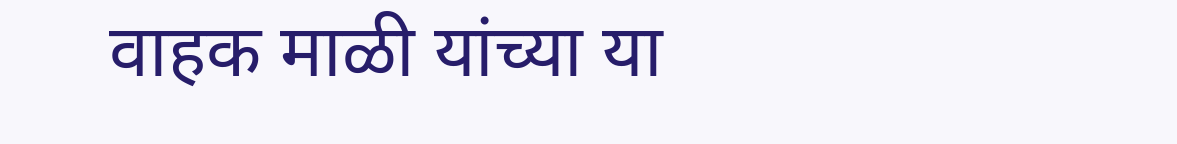वाहक माळी यांच्या या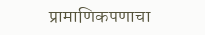प्रामाणिकपणाचा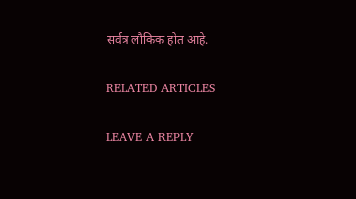सर्वत्र लौकिक होत आहे.

RELATED ARTICLES

LEAVE A REPLY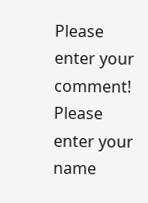Please enter your comment!
Please enter your name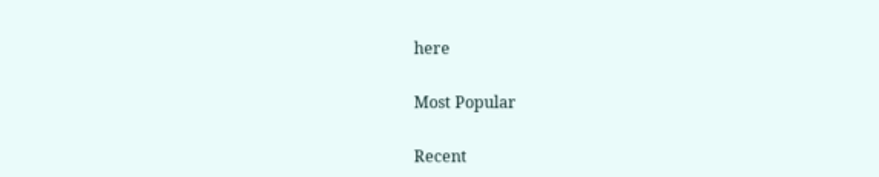here

Most Popular

Recent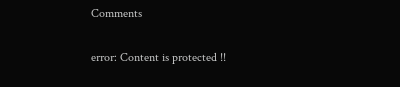Comments

error: Content is protected !!